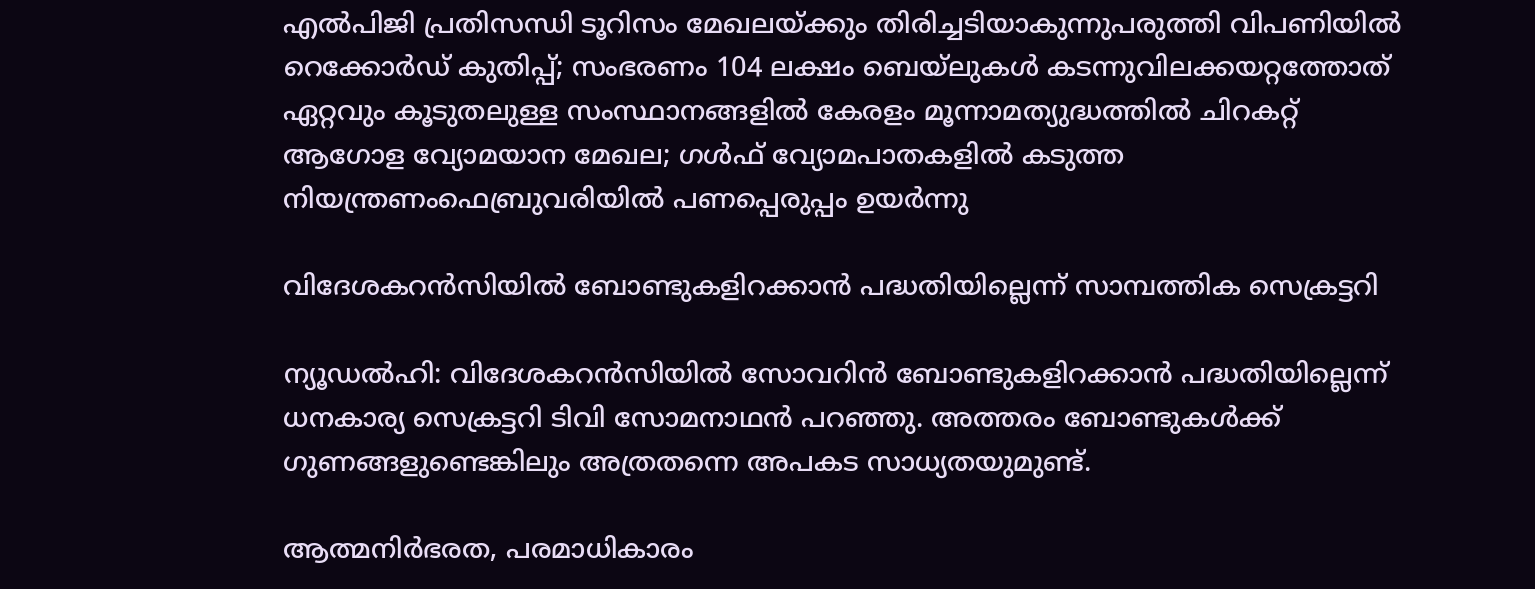എല്‍പിജി പ്രതിസന്ധി ടൂറിസം മേഖലയ്ക്കും തിരിച്ചടിയാകുന്നുപരുത്തി വിപണിയില്‍ റെക്കോര്‍ഡ് കുതിപ്പ്; സംഭരണം 104 ലക്ഷം ബെയ്‌ലുകള്‍ കടന്നുവിലക്കയറ്റത്തോത് ഏറ്റവും കൂടുതലുള്ള സംസ്ഥാനങ്ങളിൽ കേരളം മൂന്നാമത്യുദ്ധത്തില്‍ ചിറകറ്റ് ആഗോള വ്യോമയാന മേഖല; ഗള്‍ഫ് വ്യോമപാതകളില്‍ കടുത്ത നിയന്ത്രണംഫെബ്രുവരിയിൽ പണപ്പെരുപ്പം ഉയർന്നു

വിദേശകറന്‍സിയില്‍ ബോണ്ടുകളിറക്കാന്‍ പദ്ധതിയില്ലെന്ന് സാമ്പത്തിക സെക്രട്ടറി

ന്യൂഡല്‍ഹി: വിദേശകറന്‍സിയില്‍ സോവറിന്‍ ബോണ്ടുകളിറക്കാന്‍ പദ്ധതിയില്ലെന്ന് ധനകാര്യ സെക്രട്ടറി ടിവി സോമനാഥന്‍ പറഞ്ഞു. അത്തരം ബോണ്ടുകള്‍ക്ക് ഗുണങ്ങളുണ്ടെങ്കിലും അത്രതന്നെ അപകട സാധ്യതയുമുണ്ട്.

ആത്മനിര്‍ഭരത, പരമാധികാരം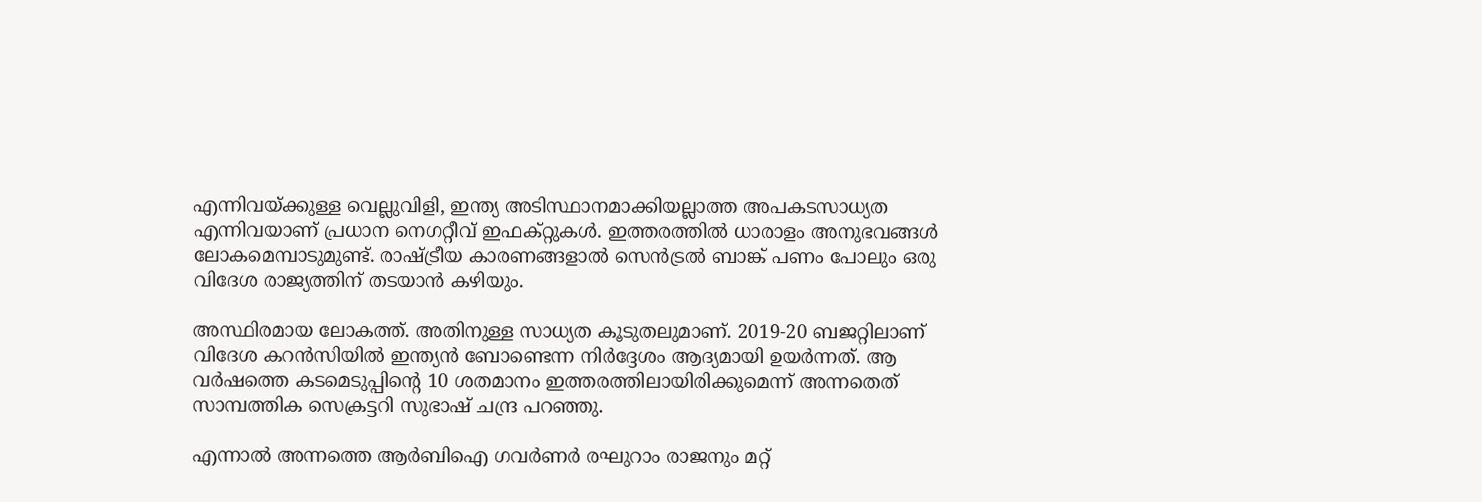എന്നിവയ്ക്കുള്ള വെല്ലുവിളി, ഇന്ത്യ അടിസ്ഥാനമാക്കിയല്ലാത്ത അപകടസാധ്യത എന്നിവയാണ് പ്രധാന നെഗറ്റീവ് ഇഫക്റ്റുകള്‍. ഇത്തരത്തില്‍ ധാരാളം അനുഭവങ്ങള്‍ ലോകമെമ്പാടുമുണ്ട്. രാഷ്ട്രീയ കാരണങ്ങളാല്‍ സെന്‍ട്രല്‍ ബാങ്ക് പണം പോലും ഒരു വിദേശ രാജ്യത്തിന് തടയാന്‍ കഴിയും.

അസ്ഥിരമായ ലോകത്ത്. അതിനുള്ള സാധ്യത കൂടുതലുമാണ്. 2019-20 ബജറ്റിലാണ് വിദേശ കറന്‍സിയില്‍ ഇന്ത്യന്‍ ബോണ്ടെന്ന നിര്‍ദ്ദേശം ആദ്യമായി ഉയര്‍ന്നത്. ആ വര്‍ഷത്തെ കടമെടുപ്പിന്റെ 10 ശതമാനം ഇത്തരത്തിലായിരിക്കുമെന്ന് അന്നതെത് സാമ്പത്തിക സെക്രട്ടറി സുഭാഷ് ചന്ദ്ര പറഞ്ഞു.

എന്നാല്‍ അന്നത്തെ ആര്‍ബിഐ ഗവര്‍ണര്‍ രഘുറാം രാജനും മറ്റ്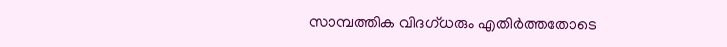സാമ്പത്തിക വിദഗ്ധരും എതിര്‍ത്തതോടെ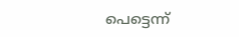പെട്ടെന്ന്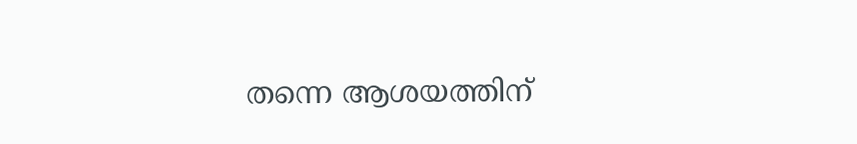തന്നെ ആശയത്തിന്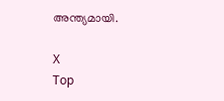അന്ത്യമായി.

X
Top